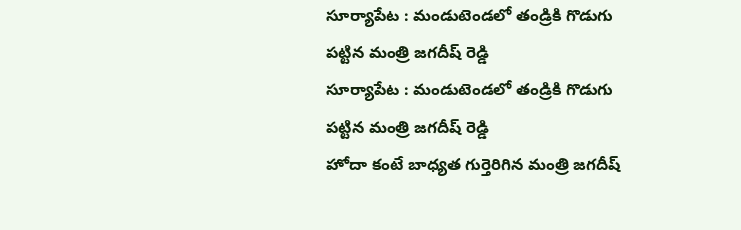సూర్యాపేట : మండుటెండలో తండ్రికి గొడుగు పట్టిన మంత్రి జగదీష్ రెడ్డి
సూర్యాపేట : మండుటెండలో తండ్రికి గొడుగు పట్టిన మంత్రి జగదీష్ రెడ్డి
హోదా కంటే బాధ్యత గుర్తెరిగిన మంత్రి జగదీష్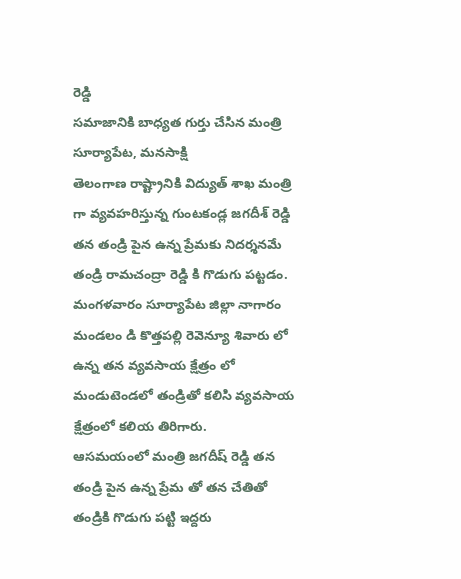రెడ్డి
సమాజానికి బాధ్యత గుర్తు చేసిన మంత్రి
సూర్యాపేట, మనసాక్షి
తెలంగాణ రాష్ట్రానికి విద్యుత్ శాఖ మంత్రి గా వ్యవహరిస్తున్న గుంటకండ్ల జగదీశ్ రెడ్డి తన తండ్రి పైన ఉన్న ప్రేమకు నిదర్శనమే తండ్రి రామచంద్రా రెడ్డి కి గొడుగు పట్టడం. మంగళవారం సూర్యాపేట జిల్లా నాగారం మండలం డి కొత్తపల్లి రెవెన్యూ శివారు లో ఉన్న తన వ్యవసాయ క్షేత్రం లో మండుటెండలో తండ్రితో కలిసి వ్యవసాయ క్షేత్రంలో కలియ తిరిగారు.
ఆసమయంలో మంత్రి జగదీష్ రెడ్డి తన తండ్రి పైన ఉన్న ప్రేమ తో తన చేతితో తండ్రికి గొడుగు పట్టి ఇద్దరు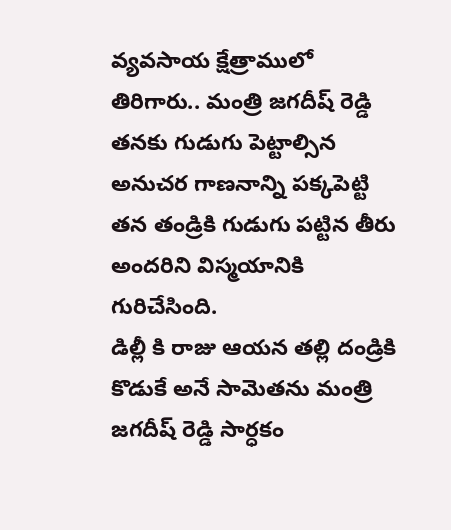వ్యవసాయ క్షేత్రాములో తిరిగారు.. మంత్రి జగదీష్ రెడ్డి తనకు గుడుగు పెట్టాల్సిన అనుచర గాణనాన్ని పక్కపెట్టి తన తండ్రికి గుడుగు పట్టిన తీరు అందరిని విస్మయానికి గురిచేసింది.
డిల్లీ కి రాజు ఆయన తల్లి దండ్రికి కొడుకే అనే సామెతను మంత్రి జగదీష్ రెడ్డి సార్ధకం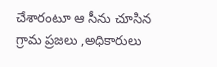చేశారంటూ ఆ సీను చూసిన గ్రామ ప్రజలు ,అధికారులు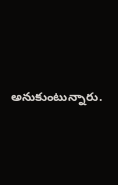అనుకుంటున్నారు.